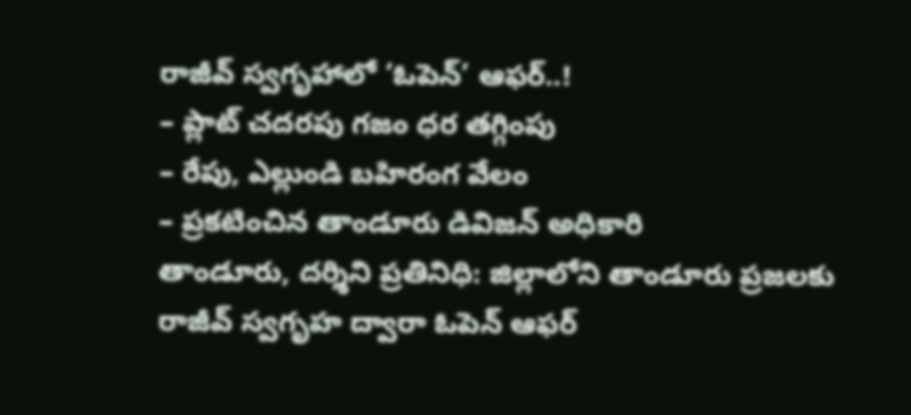రాజీవ్ స్వగృహాలో ‘ఓపెన్’ ఆఫర్..!
– ప్లాట్ చదరపు గజం ధర తగ్గింపు
– రేపు, ఎల్లుండి బహిరంగ వేలం
– ప్రకటించిన తాండూరు డివిజన్ అధికారి
తాండూరు, దర్శిని ప్రతినిధి: జిల్లాలోని తాండూరు ప్రజలకు రాజీవ్ స్వగృహ ద్వారా ఓపెన్ ఆఫర్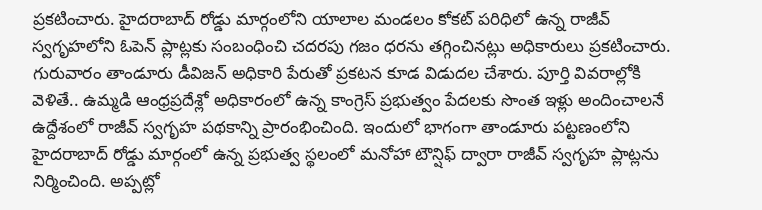ప్రకటించారు. హైదరాబాద్ రోడ్డు మార్గంలోని యాలాల మండలం కోకట్ పరిధిలో ఉన్న రాజీవ్ స్వగృహలోని ఓపెన్ ప్లాట్లకు సంబంధించి చదరపు గజం ధరను తగ్గించినట్లు అధికారులు ప్రకటించారు. గురువారం తాండూరు డీవిజన్ అధికారి పేరుతో ప్రకటన కూడ విడుదల చేశారు. పూర్తి వివరాల్లోకి వెళితే.. ఉమ్మడి ఆంధ్రప్రదేశ్లో అధికారంలో ఉన్న కాంగ్రెస్ ప్రభుత్వం పేదలకు సొంత ఇళ్లు అందించాలనే ఉద్దేశంలో రాజీవ్ స్వగృహ పథకాన్ని ప్రారంభించింది. ఇందులో భాగంగా తాండూరు పట్టణంలోని హైదరాబాద్ రోడ్డు మార్గంలో ఉన్న ప్రభుత్వ స్థలంలో మనోహా టౌన్షిఫ్ ద్వారా రాజీవ్ స్వగృహ ప్లాట్లను నిర్మించింది. అప్పట్లో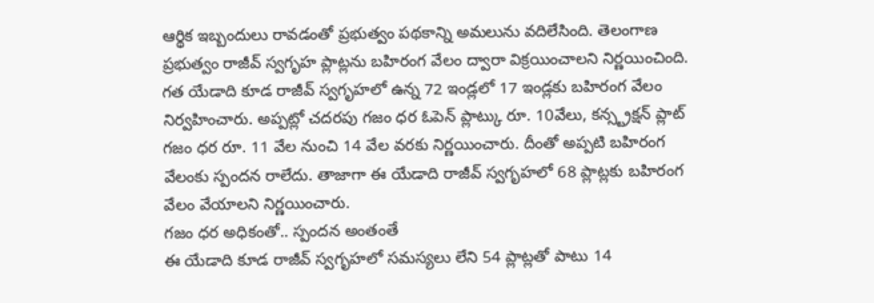ఆర్థిక ఇబ్బందులు రావడంతో ప్రభుత్వం పథకాన్ని అమలును వదిలేసింది. తెలంగాణ ప్రభుత్వం రాజీవ్ స్వగృహ ప్లాట్లను బహిరంగ వేలం ద్వారా విక్రయించాలని నిర్ణయించింది. గత యేడాది కూడ రాజీవ్ స్వగృహలో ఉన్న 72 ఇండ్లలో 17 ఇండ్లకు బహిరంగ వేలం నిర్వహించారు. అప్పట్లో చదరపు గజం ధర ఓపెన్ ప్లాట్కు రూ. 10వేలు, కన్స్ట్రక్షన్ ప్లాట్ గజం ధర రూ. 11 వేల నుంచి 14 వేల వరకు నిర్ణయించారు. దీంతో అప్పటి బహిరంగ వేలంకు స్పందన రాలేదు. తాజాగా ఈ యేడాది రాజీవ్ స్వగృహలో 68 ప్లాట్లకు బహిరంగ వేలం వేయాలని నిర్ణయించారు.
గజం ధర అధికంతో.. స్పందన అంతంతే
ఈ యేడాది కూడ రాజీవ్ స్వగృహలో సమస్యలు లేని 54 ప్లాట్లతో పాటు 14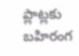ప్లాట్లకు బహిరంగ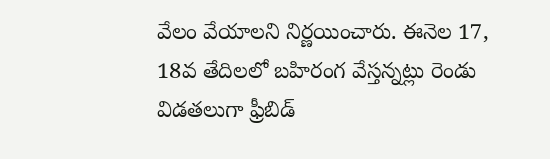వేలం వేయాలని నిర్ణయించారు. ఈనెల 17, 18వ తేదిలలో బహిరంగ వేస్తన్నట్లు రెండు విడతలుగా ఫ్రీబిడ్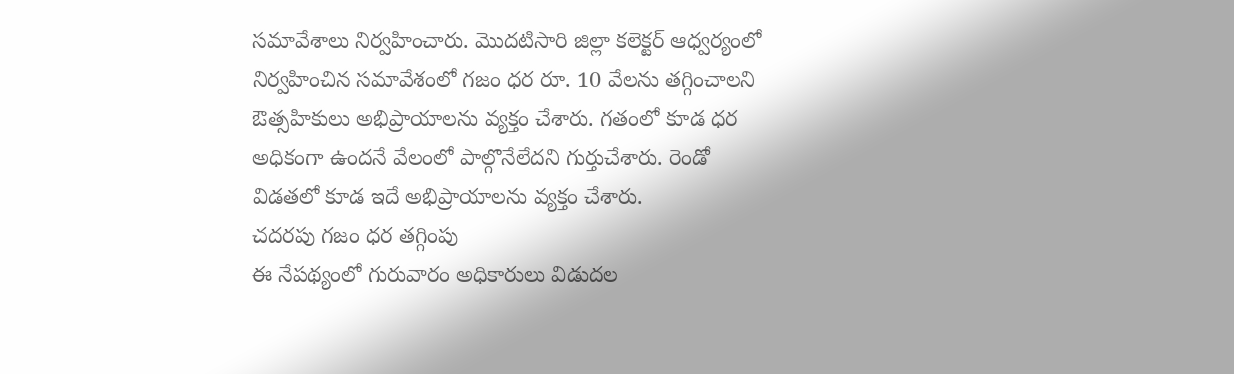సమావేశాలు నిర్వహించారు. మొదటిసారి జిల్లా కలెక్టర్ ఆధ్వర్యంలో నిర్వహించిన సమావేశంలో గజం ధర రూ. 10 వేలను తగ్గించాలని ఔత్సహికులు అభిప్రాయాలను వ్యక్తం చేశారు. గతంలో కూడ ధర అధికంగా ఉందనే వేలంలో పాల్గొనేలేదని గుర్తుచేశారు. రెండో విడతలో కూడ ఇదే అభిప్రాయాలను వ్యక్తం చేశారు.
చదరపు గజం ధర తగ్గింపు
ఈ నేపథ్యంలో గురువారం అధికారులు విడుదల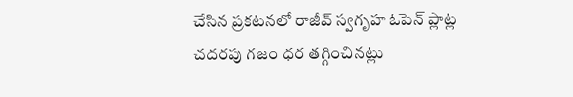చేసిన ప్రకటనలో రాజీవ్ స్వగృహ ఓపెన్ ప్లాట్ల చదరపు గజం ధర తగ్గించినట్లు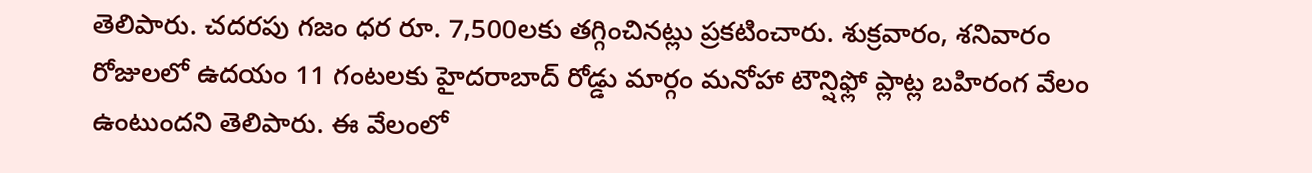తెలిపారు. చదరపు గజం ధర రూ. 7,500లకు తగ్గించినట్లు ప్రకటించారు. శుక్రవారం, శనివారం రోజులలో ఉదయం 11 గంటలకు హైదరాబాద్ రోడ్డు మార్గం మనోహా టౌన్షిఫ్లో ప్లాట్ల బహిరంగ వేలం ఉంటుందని తెలిపారు. ఈ వేలంలో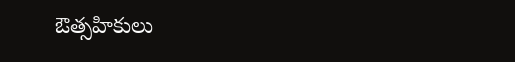ఔత్సహికులు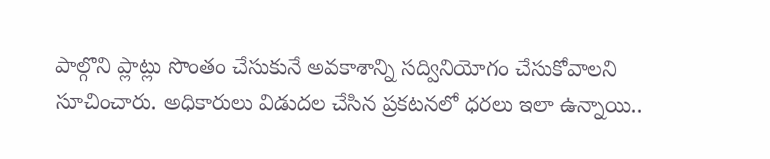పాల్గొని ప్లాట్లు సొంతం చేసుకునే అవకాశాన్ని సద్వినియోగం చేసుకోవాలని సూచించారు. అధికారులు విడుదల చేసిన ప్రకటనలో ధరలు ఇలా ఉన్నాయి..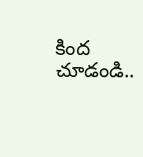కింద చూడండి..